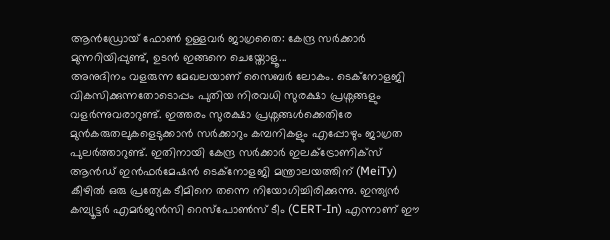ആൻഡ്രോയ് ഫോൺ ഉള്ളവർ ജാഗ്രതൈ: കേന്ദ്ര സർക്കാർ മുന്നറിയിപ്പുണ്ട്, ഉടൻ ഇങ്ങനെ ചെയ്തോളൂ...
അനുദിനം വളരുന്ന മേഖലയാണ് സൈബർ ലോകം. ടെക്നോളജി വികസിക്കുന്നതോടൊപ്പം പുതിയ നിരവധി സുരക്ഷാ പ്രശ്നങ്ങളും വളർന്നുവരാറുണ്ട്. ഇത്തരം സുരക്ഷാ പ്രശ്നങ്ങൾക്കെതിരേ മുൻകരുതലുകളെടുക്കാൻ സർക്കാറും കമ്പനികളും എപ്പോഴും ജാഗ്രത പുലർത്താറുണ്ട്. ഇതിനായി കേന്ദ്ര സർക്കാർ ഇലക്ട്രോണിക്സ് ആൻഡ് ഇൻഫർമേഷൻ ടെക്നോളജി മന്ത്രാലയത്തിന് (MeiTy) കീഴിൽ ഒരു പ്രത്യേക ടീമിനെ തന്നെ നിയോഗിച്ചിരിക്കുന്നു. ഇന്ത്യൻ കമ്പ്യൂട്ടർ എമർജൻസി റെസ്പോൺസ് ടീം (CERT-In) എന്നാണ് ഈ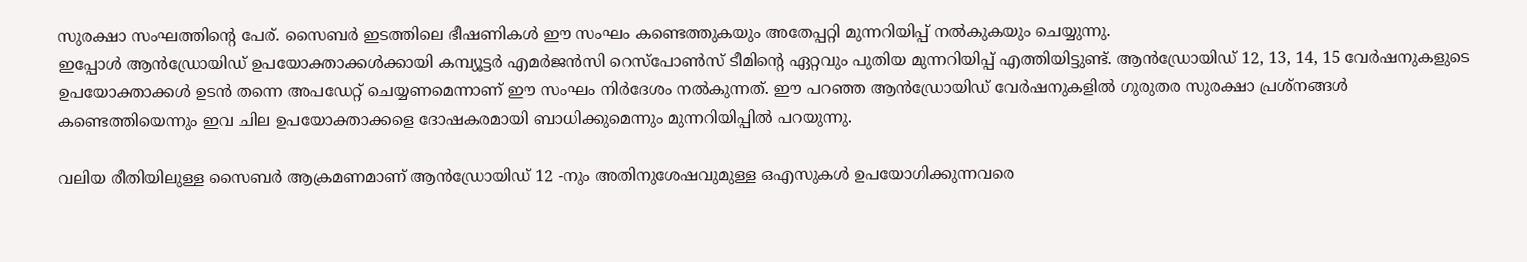സുരക്ഷാ സംഘത്തിന്റെ പേര്. സൈബർ ഇടത്തിലെ ഭീഷണികൾ ഈ സംഘം കണ്ടെത്തുകയും അതേപ്പറ്റി മുന്നറിയിപ്പ് നൽകുകയും ചെയ്യുന്നു.
ഇപ്പോൾ ആൻഡ്രോയിഡ് ഉപയോക്താക്കൾക്കായി കമ്പ്യൂട്ടർ എമർജൻസി റെസ്പോൺസ് ടീമിന്റെ ഏറ്റവും പുതിയ മുന്നറിയിപ്പ് എത്തിയിട്ടുണ്ട്. ആൻഡ്രോയിഡ് 12, 13, 14, 15 വേർഷനുകളുടെ ഉപയോക്താക്കൾ ഉടൻ തന്നെ അപഡേറ്റ് ചെയ്യണമെന്നാണ് ഈ സംഘം നിർദേശം നൽകുന്നത്. ഈ പറഞ്ഞ ആൻഡ്രോയിഡ് വേർഷനുകളിൽ ഗുരുതര സുരക്ഷാ പ്രശ്നങ്ങൾ കണ്ടെത്തിയെന്നും ഇവ ചില ഉപയോക്താക്കളെ ദോഷകരമായി ബാധിക്കുമെന്നും മുന്നറിയിപ്പിൽ പറയുന്നു.

വലിയ രീതിയിലുള്ള സൈബർ ആക്രമണമാണ് ആൻഡ്രോയിഡ് 12 -നും അതിനുശേഷവുമുള്ള ഒഎസുകൾ ഉപയോഗിക്കുന്നവരെ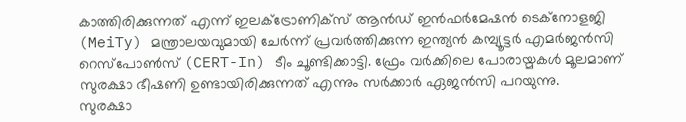കാത്തിരിക്കുന്നത് എന്ന് ഇലക്ട്രോണിക്സ് ആൻഡ് ഇൻഫർമേഷൻ ടെക്നോളജി (MeiTy) മന്ത്രാലയവുമായി ചേർന്ന് പ്രവർത്തിക്കുന്ന ഇന്ത്യൻ കമ്പ്യൂട്ടർ എമർജൻസി റെസ്പോൺസ് (CERT-In) ടീം ചൂണ്ടിക്കാട്ടി. ഫ്രേം വർക്കിലെ പോരായ്മകൾ മൂലമാണ് സുരക്ഷാ ഭീഷണി ഉണ്ടായിരിക്കുന്നത് എന്നും സർക്കാർ ഏജൻസി പറയുന്നു.
സുരക്ഷാ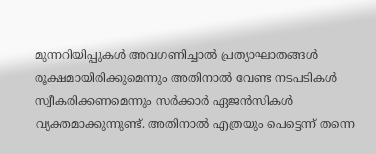മുന്നറിയിപ്പുകൾ അവഗണിച്ചാൽ പ്രത്യാഘാതങ്ങൾ രൂക്ഷമായിരിക്കുമെന്നും അതിനാൽ വേണ്ട നടപടികൾ സ്വീകരിക്കണമെന്നും സർക്കാർ ഏജൻസികൾ വ്യക്തമാക്കുന്നുണ്ട്. അതിനാൽ എത്രയും പെട്ടെന്ന് തന്നെ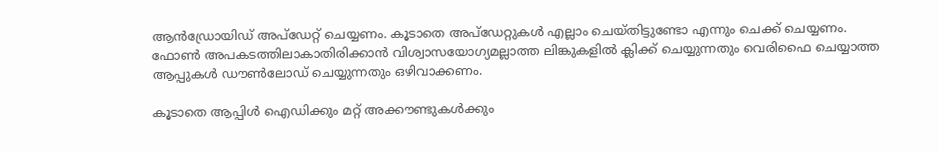ആൻഡ്രോയിഡ് അപ്ഡേറ്റ് ചെയ്യണം. കൂടാതെ അപ്ഡേറ്റുകൾ എല്ലാം ചെയ്തിട്ടുണ്ടോ എന്നും ചെക്ക് ചെയ്യണം. ഫോൺ അപകടത്തിലാകാതിരിക്കാൻ വിശ്വാസയോഗ്യമല്ലാത്ത ലിങ്കുകളിൽ ക്ലിക്ക് ചെയ്യുന്നതും വെരിഫൈ ചെയ്യാത്ത ആപ്പുകൾ ഡൗൺലോഡ് ചെയ്യുന്നതും ഒഴിവാക്കണം.

കൂടാതെ ആപ്പിൾ ഐഡിക്കും മറ്റ് അക്കൗണ്ടുകൾക്കും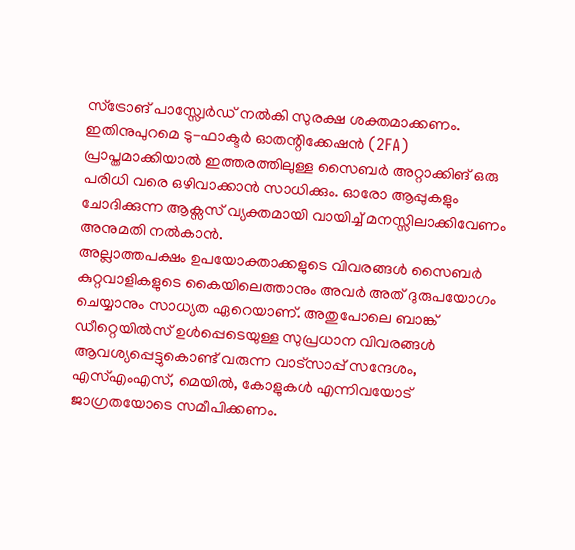സ്ട്രോങ് പാസ്സ്വേർഡ് നൽകി സുരക്ഷ ശക്തമാക്കണം. ഇതിനുപുറമെ ടു-ഫാക്ടർ ഓതന്റിക്കേഷൻ (2FA) പ്രാപ്തമാക്കിയാൽ ഇത്തരത്തിലുള്ള സൈബർ അറ്റാക്കിങ് ഒരു പരിധി വരെ ഒഴിവാക്കാൻ സാധിക്കും. ഓരോ ആപ്പുകളും ചോദിക്കുന്ന ആക്സസ് വ്യക്തമായി വായിച്ച് മനസ്സിലാക്കിവേണം അനുമതി നൽകാൻ.
അല്ലാത്തപക്ഷം ഉപയോക്താക്കളുടെ വിവരങ്ങൾ സൈബർ കുറ്റവാളികളുടെ കൈയിലെത്താനും അവർ അത് ദുരുപയോഗം ചെയ്യാനും സാധ്യത ഏറെയാണ്. അതുപോലെ ബാങ്ക് ഡീറ്റെയിൽസ് ഉൾപ്പെടെയുള്ള സുപ്രധാന വിവരങ്ങൾ ആവശ്യപ്പെട്ടുകൊണ്ട് വരുന്ന വാട്സാപ്പ് സന്ദേശം, എസ്എംഎസ്, മെയിൽ, കോളുകൾ എന്നിവയോട് ജാഗ്രതയോടെ സമീപിക്കണം.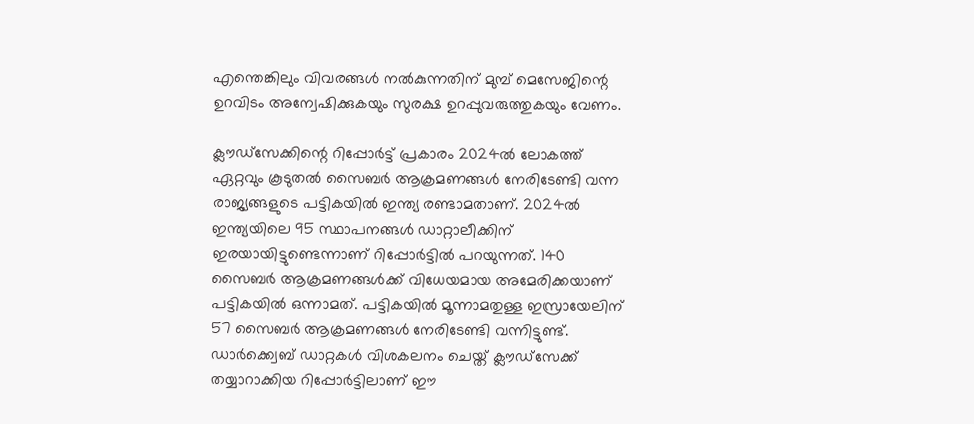എന്തെങ്കിലും വിവരങ്ങൾ നൽകുന്നതിന് മുമ്പ് മെസേജിന്റെ ഉറവിടം അന്വേഷിക്കുകയും സുരക്ഷ ഉറപ്പുവരുത്തുകയും വേണം.

ക്ലൗഡ്സേക്കിന്റെ റിപ്പോർട്ട് പ്രകാരം 2024ൽ ലോകത്ത് ഏറ്റവും കൂടുതൽ സൈബർ ആക്രമണങ്ങൾ നേരിടേണ്ടി വന്ന രാജ്യങ്ങളുടെ പട്ടികയിൽ ഇന്ത്യ രണ്ടാമതാണ്. 2024ൽ ഇന്ത്യയിലെ 95 സ്ഥാപനങ്ങൾ ഡാറ്റാലീക്കിന് ഇരയായിട്ടുണ്ടെന്നാണ് റിപ്പോർട്ടിൽ പറയുന്നത്. 140 സൈബർ ആക്രമണങ്ങൾക്ക് വിധേയമായ അമേരിക്കയാണ് പട്ടികയിൽ ഒന്നാമത്. പട്ടികയിൽ മൂന്നാമതുള്ള ഇസ്രായേലിന് 57 സൈബർ ആക്രമണങ്ങൾ നേരിടേണ്ടി വന്നിട്ടുണ്ട്.
ഡാർക്ക്വെബ് ഡാറ്റകൾ വിശകലനം ചെയ്ത് ക്ലൗഡ്സേക്ക് തയ്യാറാക്കിയ റിപ്പോർട്ടിലാണ് ഈ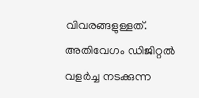വിവരങ്ങളുള്ളത്. അതിവേഗം ഡിജിറ്റൽ വളർച്ച നടക്കുന്ന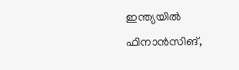ഇന്ത്യയിൽ ഫിനാൻസിങ്,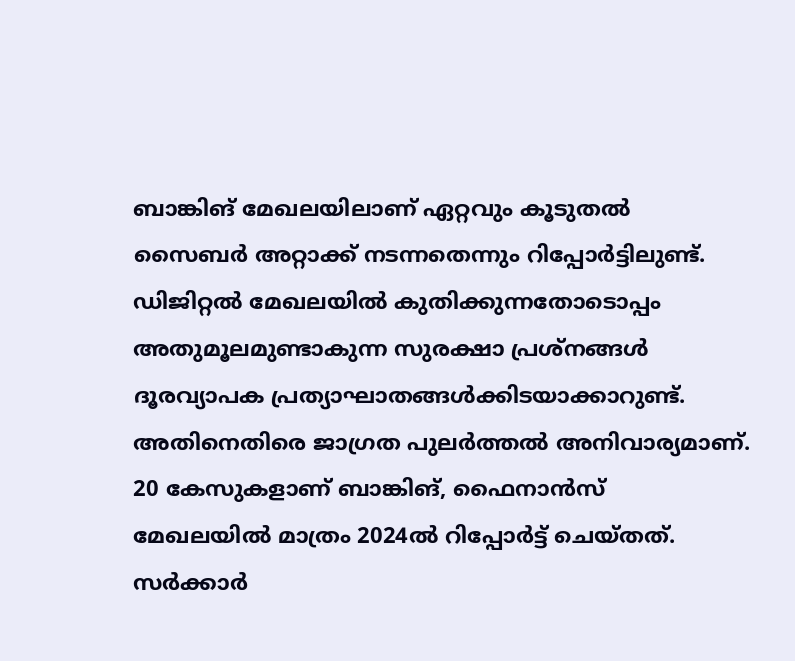ബാങ്കിങ് മേഖലയിലാണ് ഏറ്റവും കൂടുതൽ സൈബർ അറ്റാക്ക് നടന്നതെന്നും റിപ്പോർട്ടിലുണ്ട്. ഡിജിറ്റൽ മേഖലയിൽ കുതിക്കുന്നതോടൊപ്പം അതുമൂലമുണ്ടാകുന്ന സുരക്ഷാ പ്രശ്നങ്ങൾ ദൂരവ്യാപക പ്രത്യാഘാതങ്ങൾക്കിടയാക്കാറുണ്ട്. അതിനെതിരെ ജാഗ്രത പുലർത്തൽ അനിവാര്യമാണ്.
20 കേസുകളാണ് ബാങ്കിങ്, ഫൈനാൻസ് മേഖലയിൽ മാത്രം 2024ൽ റിപ്പോർട്ട് ചെയ്തത്. സർക്കാർ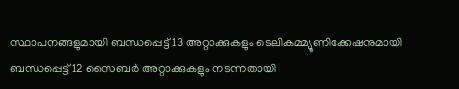സ്ഥാപനങ്ങളുമായി ബന്ധപ്പെട്ട് 13 അറ്റാക്കുകളും ടെലികമ്മ്യൂണിക്കേഷനുമായി ബന്ധപ്പെട്ട് 12 സൈബർ അറ്റാക്കുകളും നടന്നതായി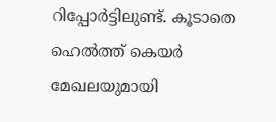റിപ്പോർട്ടിലുണ്ട്. കൂടാതെ ഹെൽത്ത് കെയർ മേഖലയുമായി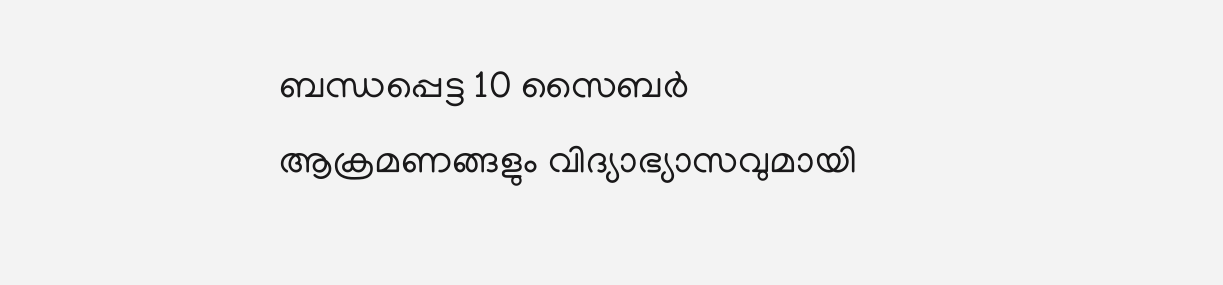ബന്ധപ്പെട്ട 10 സൈബർ ആക്രമണങ്ങളും വിദ്യാഭ്യാസവുമായി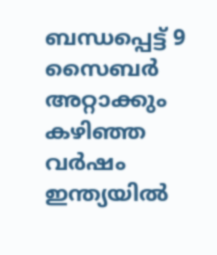ബന്ധപ്പെട്ട് 9 സൈബർ അറ്റാക്കും കഴിഞ്ഞ വർഷം ഇന്ത്യയിൽ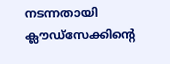നടന്നതായി ക്ലൗഡ്സേക്കിന്റെ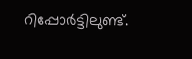റിപ്പോർട്ടിലുണ്ട്.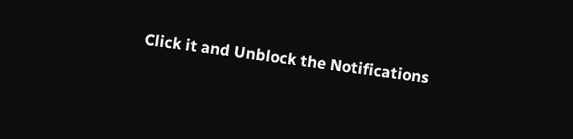Click it and Unblock the Notifications